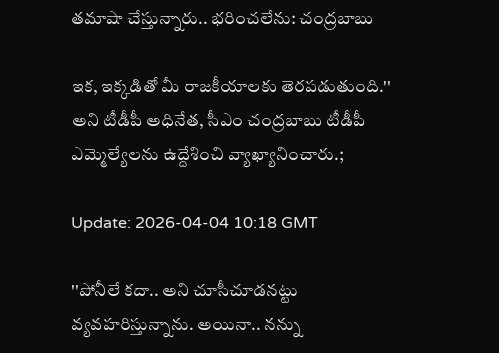త‌మాషా చేస్తున్నారు.. భ‌రించ‌లేను: చంద్ర‌బాబు

ఇక‌, ఇక్క‌డితో మీ రాజ‌కీయాల‌కు తెర‌పడుతుంది.'' అని టీడీపీ అధినేత‌, సీఎం చంద్ర‌బాబు టీడీపీ ఎమ్మెల్యేల‌ను ఉద్దేశించి వ్యాఖ్యానించారు.;

Update: 2026-04-04 10:18 GMT

''పోనీలే క‌దా.. అని చూసీచూడ‌న‌ట్టు వ్య‌వ‌హ‌రిస్తున్నాను. అయినా.. న‌న్ను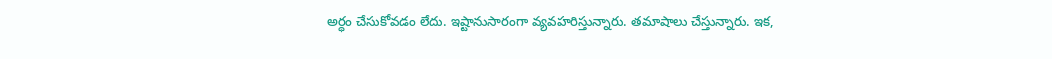అర్ధం చేసుకోవ‌డం లేదు. ఇష్టానుసారంగా వ్య‌వ‌హ‌రిస్తున్నారు. త‌మాషాలు చేస్తున్నారు. ఇక‌,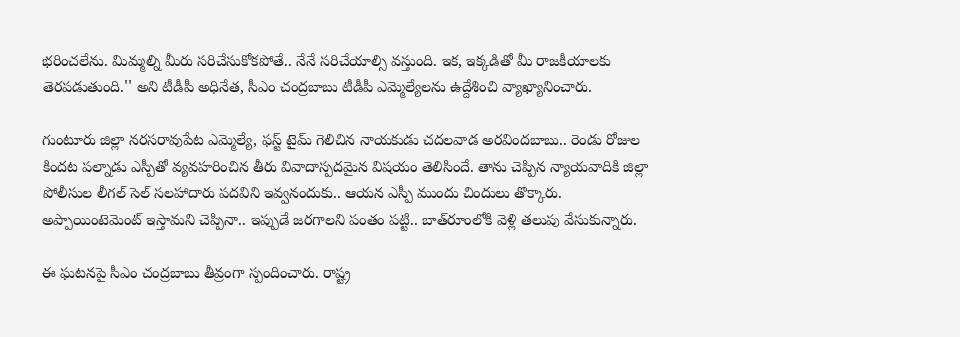భ‌రించ‌లేను. మిమ్మల్ని మీరు స‌రిచేసుకోక‌పోతే.. నేనే స‌రిచేయాల్సి వ‌స్తుంది. ఇక‌, ఇక్క‌డితో మీ రాజ‌కీయాల‌కు తెర‌పడుతుంది.'' అని టీడీపీ అధినేత‌, సీఎం చంద్ర‌బాబు టీడీపీ ఎమ్మెల్యేల‌ను ఉద్దేశించి వ్యాఖ్యానించారు.

గుంటూరు జిల్లా న‌ర‌స‌రావుపేట ఎమ్మెల్యే, ఫ‌స్ట్ టైమ్ గెలిచిన నాయ‌కుడు చ‌ద‌ల‌వాడ అర‌వింద‌బాబు.. రెండు రోజుల కింద‌ట ప‌ల్నాడు ఎస్పీతో వ్య‌వ‌హ‌రించిన తీరు వివాదాస్ప‌ద‌మైన విష‌యం తెలిసిందే. తాను చెప్పిన న్యాయ‌వాదికి జిల్లా పోలీసుల లీగ‌ల్ సెల్ స‌ల‌హాదారు ప‌దవిని ఇవ్వ‌నందుకు.. ఆయ‌న ఎస్పీ ముందు చిందులు తొక్కారు. అప్పాయింటెమెంట్ ఇస్తామ‌ని చెప్పినా.. ఇప్పుడే జ‌ర‌గాల‌ని పంతం ప‌ట్టి.. బాత్‌రూంలోకి వెళ్లి త‌లుపు వేసుకున్నారు.

ఈ ఘ‌ట‌న‌పై సీఎం చంద్ర‌బాబు తీవ్రంగా స్పందించారు. రాష్ట్ర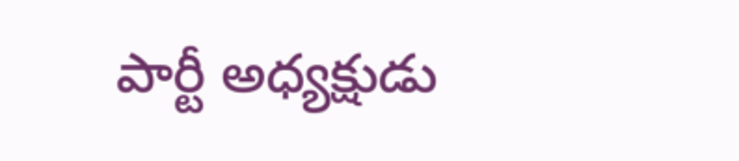పార్టీ అధ్య‌క్షుడు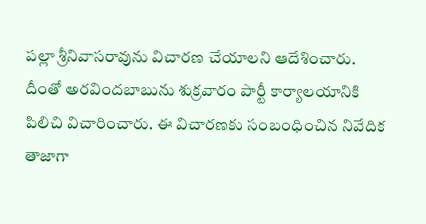ప‌ల్లా శ్రీనివాస‌రావును విచార‌ణ చేయాలని ఆదేశించారు. దీంతో అర‌వింద‌బాబును శుక్ర‌వారం పార్టీ కార్యాల‌యానికి పిలిచి విచారించారు. ఈ విచార‌ణ‌కు సంబంధించిన నివేదిక తాజాగా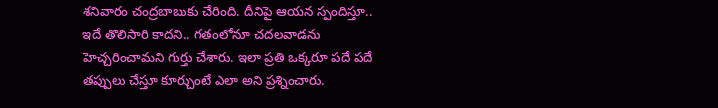శ‌నివారం చంద్ర‌బాబుకు చేరింది. దీనిపై ఆయ‌న స్పందిస్తూ.. ఇదే తొలిసారి కాద‌ని.. గ‌తంలోనూ చద‌ల‌వాడ‌ను హెచ్చ‌రించామ‌ని గుర్తు చేశారు. ఇలా ప్ర‌తి ఒక్క‌రూ ప‌దే ప‌దే త‌ప్పులు చేస్తూ కూర్చుంటే ఎలా అని ప్ర‌శ్నించారు.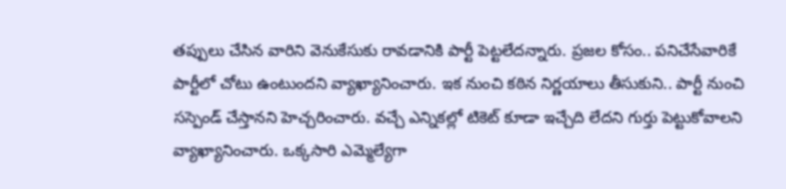త‌ప్పులు చేసిన వారిని వెనుకేసుకు రావ‌డానికి పార్టీ పెట్ట‌లేద‌న్నారు. ప్ర‌జ‌ల కోసం.. ప‌నిచేసేవారికే పార్టీలో చోటు ఉంటుంద‌ని వ్యాఖ్యానించారు. ఇక నుంచి క‌ఠిన నిర్ణ‌యాలు తీసుకుని.. పార్టీ నుంచి స‌స్పెండ్ చేస్తాన‌ని హెచ్చ‌రించారు. వ‌చ్చే ఎన్నిక‌ల్లో టికెట్ కూడా ఇచ్చేది లేద‌ని గుర్తు పెట్టుకోవాల‌ని వ్యాఖ్యానించారు. ఒక్క‌సారి ఎమ్మెల్యేగా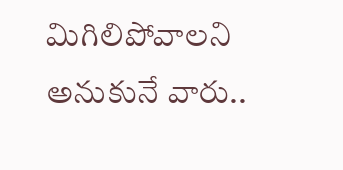మిగిలిపోవాల‌ని అనుకునే వారు..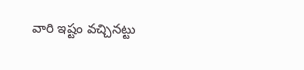వారి ఇష్టం వ‌చ్చిన‌ట్టు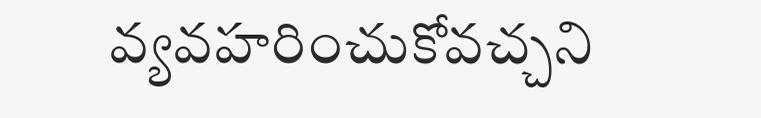వ్య‌వ‌హ‌రించుకోవ‌చ్చ‌ని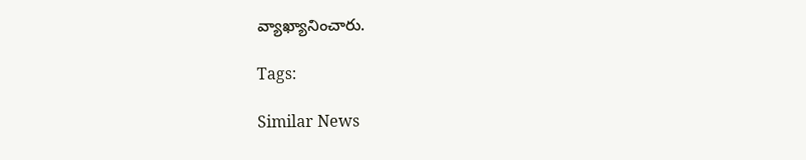వ్యాఖ్యానించారు.

Tags:

Similar News